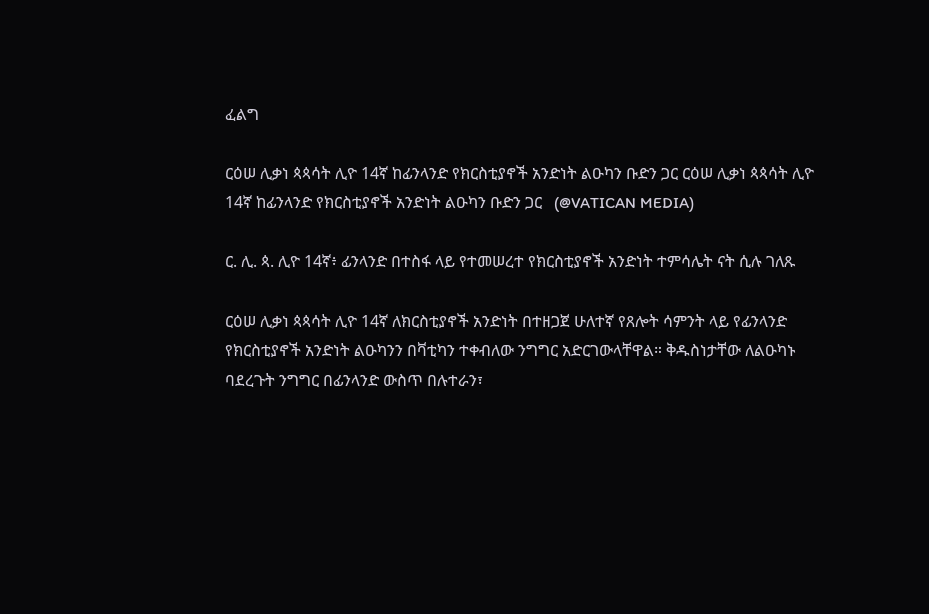ፈልግ

ርዕሠ ሊቃነ ጳጳሳት ሊዮ 14ኛ ከፊንላንድ የክርስቲያኖች አንድነት ልዑካን ቡድን ጋር ርዕሠ ሊቃነ ጳጳሳት ሊዮ 14ኛ ከፊንላንድ የክርስቲያኖች አንድነት ልዑካን ቡድን ጋር   (@VATICAN MEDIA)

ር. ሊ. ጳ. ሊዮ 14ኛ፥ ፊንላንድ በተስፋ ላይ የተመሠረተ የክርስቲያኖች አንድነት ተምሳሌት ናት ሲሉ ገለጹ

ርዕሠ ሊቃነ ጳጳሳት ሊዮ 14ኛ ለክርስቲያኖች አንድነት በተዘጋጀ ሁለተኛ የጸሎት ሳምንት ላይ የፊንላንድ የክርስቲያኖች አንድነት ልዑካንን በቫቲካን ተቀብለው ንግግር አድርገውላቸዋል። ቅዱስነታቸው ለልዑካኑ ባደረጉት ንግግር በፊንላንድ ውስጥ በሉተራን፣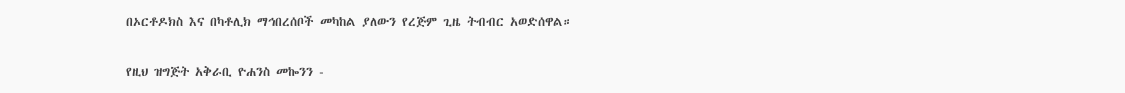በኦርቶዶክስ እና በካቶሊክ ማኅበረሰቦች መካከል ያለውን የረጅም ጊዜ ትብብር አወድሰዋል።

የዚህ ዝግጅት አቅራቢ ዮሐንስ መኰንን -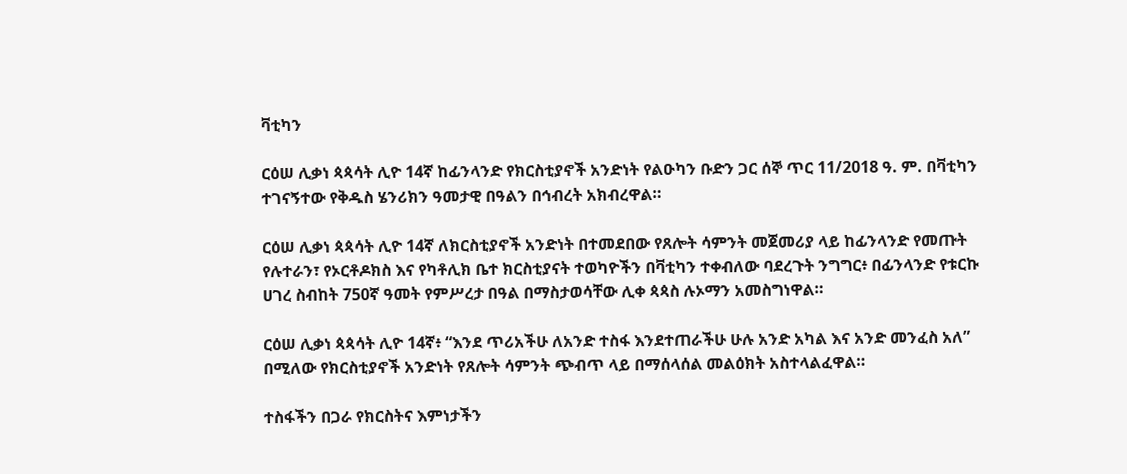ቫቲካን

ርዕሠ ሊቃነ ጳጳሳት ሊዮ 14ኛ ከፊንላንድ የክርስቲያኖች አንድነት የልዑካን ቡድን ጋር ሰኞ ጥር 11/2018 ዓ. ም. በቫቲካን ተገናኝተው የቅዱስ ሄንሪክን ዓመታዊ በዓልን በኅብረት አክብረዋል።

ርዕሠ ሊቃነ ጳጳሳት ሊዮ 14ኛ ለክርስቲያኖች አንድነት በተመደበው የጸሎት ሳምንት መጀመሪያ ላይ ከፊንላንድ የመጡት የሉተራን፣ የኦርቶዶክስ እና የካቶሊክ ቤተ ክርስቲያናት ተወካዮችን በቫቲካን ተቀብለው ባደረጉት ንግግር፥ በፊንላንድ የቱርኩ ሀገረ ስብከት 750ኛ ዓመት የምሥረታ በዓል በማስታወሳቸው ሊቀ ጳጳስ ሉኦማን አመስግነዋል።

ርዕሠ ሊቃነ ጳጳሳት ሊዮ 14ኛ፥ “እንደ ጥሪአችሁ ለአንድ ተስፋ እንደተጠራችሁ ሁሉ አንድ አካል እና አንድ መንፈስ አለ” በሚለው የክርስቲያኖች አንድነት የጸሎት ሳምንት ጭብጥ ላይ በማሰላሰል መልዕክት አስተላልፈዋል።

ተስፋችን በጋራ የክርስትና እምነታችን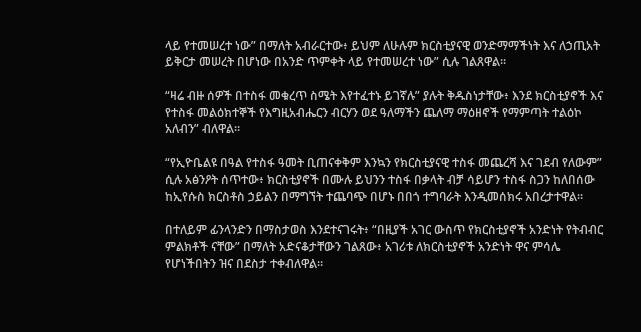ላይ የተመሠረተ ነው” በማለት አብራርተው፥ ይህም ለሁሉም ክርስቲያናዊ ወንድማማችነት እና ለኃጢአት ይቅርታ መሠረት በሆነው በአንድ ጥምቀት ላይ የተመሠረተ ነው” ሲሉ ገልጸዋል።

“ዛሬ ብዙ ሰዎች በተስፋ መቁረጥ ስሜት እየተፈተኑ ይገኛሉ” ያሉት ቅዱስነታቸው፥ እንደ ክርስቲያኖች እና የተስፋ መልዕክተኞች የእግዚአብሔርን ብርሃን ወደ ዓለማችን ጨለማ ማዕዘኖች የማምጣት ተልዕኮ አለብን” ብለዋል።

“የኢዮቤልዩ በዓል የተስፋ ዓመት ቢጠናቀቅም እንኳን የክርስቲያናዊ ተስፋ መጨረሻ እና ገደብ የለውም” ሲሉ አፅንዖት ሰጥተው፥ ክርስቲያኖች በሙሉ ይህንን ተስፋ በቃላት ብቻ ሳይሆን ተስፋ ስጋን ከለበሰው ከኢየሱስ ክርስቶስ ኃይልን በማግኘት ተጨባጭ በሆኑ በበጎ ተግባራት እንዲመሰክሩ አበረታተዋል።

በተለይም ፊንላንድን በማስታወስ እንደተናገሩት፥ “በዚያች አገር ውስጥ የክርስቲያኖች አንድነት የትብብር ምልክቶች ናቸው” በማለት አድናቆታቸውን ገልጸው፥ አገሪቱ ለክርስቲያኖች አንድነት ዋና ምሳሌ የሆነችበትን ዝና በደስታ ተቀብለዋል።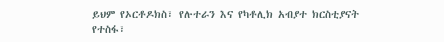ይህም የኦርቶዶክስ፣ የሉተራን እና የካቶሊክ አብያተ ክርስቲያናት የተስፋ፣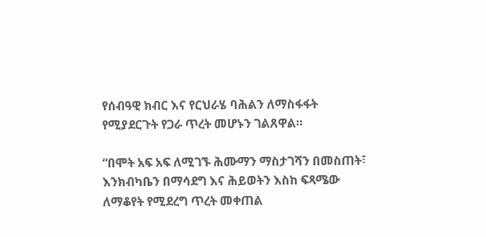የሰብዓዊ ክብር እና የርህራሄ ባሕልን ለማስፋፋት የሚያደርጉት የጋራ ጥረት መሆኑን ገልጸዋል።

“በሞት አፍ አፍ ለሚገኙ ሕሙማን ማስታገሻን በመስጠት፣ እንክብካቤን በማሳደግ እና ሕይወትን እስከ ፍጻሜው ለማቆየት የሚደረግ ጥረት መቀጠል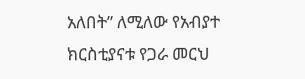አለበት” ለሚለው የአብያተ ክርስቲያናቱ የጋራ መርህ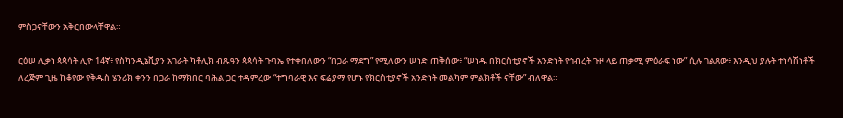ምስጋናቸውን አቅርበውላቸዋል።

ርዕሠ ሊቃነ ጳጳሳት ሊዮ 14ኛ፥ የስካንዲኔቪያን አገራት ካቶሊክ ብጹዓን ጳጳሳት ጉባኤ የተቀበለውን “በጋራ ማደግ” የሚለውን ሠነድ ጠቅሰው፥ “ሠነዱ በክርስቲያኖች አንድነት የኅብረት ጉዞ ላይ ጠቃሚ ምዕራፍ ነው” ሲሉ ገልጸው፥ እንዲህ ያሉት ተነሳሽነቶች ለረጅም ጊዜ ከቆየው የቅዱስ ሄንሪክ ቀንን በጋራ ከማክበር ባሕል ጋር ተዳምረው “ተግባራዊ እና ፍሬያማ የሆኑ የክርስቲያኖች አንድነት መልካም ምልክቶች ናቸው” ብለዋል።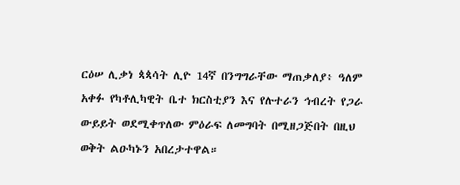ርዕሠ ሊቃነ ጳጳሳት ሊዮ 14ኛ በንግግራቸው ማጠቃለያ፥ ዓለም አቀፉ የካቶሊካዊት ቤተ ክርስቲያን እና የሉተራን ኅብረት የጋራ ውይይት ወደሚቀጥለው ምዕራፍ ለመግባት በሚዘጋጅበት በዚህ ወቅት ልዑካኑን አበረታተዋል።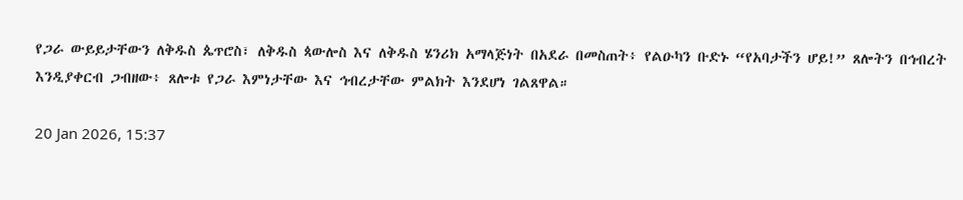የጋራ ውይይታቸውን ለቅዱስ ጴጥሮስ፣ ለቅዱስ ጳውሎስ እና ለቅዱስ ሄንሪክ አማላጅነት በአደራ በመስጠት፥ የልዑካን ቡድኑ “የአባታችን ሆይ!” ጸሎትን በኅብረት እንዲያቀርብ ጋብዘው፥ ጸሎቱ የጋራ እምነታቸው እና ኅብረታቸው ምልክት እንደሆነ ገልጸዋል።

20 Jan 2026, 15:37